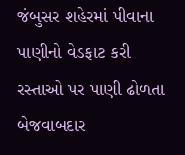જંબુસર શહેરમાં પીવાના પાણીનો વેડફાટ કરી રસ્તાઓ પર પાણી ઢોળતા બેજવાબદાર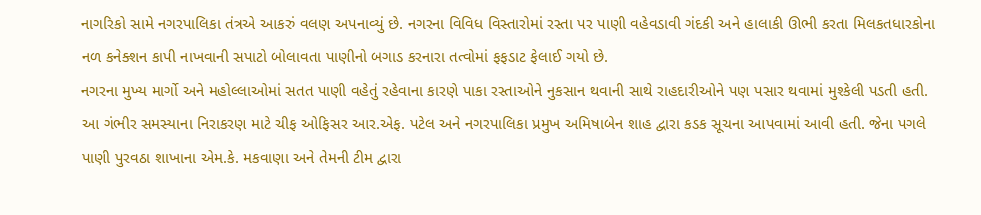નાગરિકો સામે નગરપાલિકા તંત્રએ આકરું વલણ અપનાવ્યું છે. નગરના વિવિધ વિસ્તારોમાં રસ્તા પર પાણી વહેવડાવી ગંદકી અને હાલાકી ઊભી કરતા મિલકતધારકોના નળ કનેક્શન કાપી નાખવાની સપાટો બોલાવતા પાણીનો બગાડ કરનારા તત્વોમાં ફફડાટ ફેલાઈ ગયો છે.
નગરના મુખ્ય માર્ગો અને મહોલ્લાઓમાં સતત પાણી વહેતું રહેવાના કારણે પાકા રસ્તાઓને નુકસાન થવાની સાથે રાહદારીઓને પણ પસાર થવામાં મુશ્કેલી પડતી હતી. આ ગંભીર સમસ્યાના નિરાકરણ માટે ચીફ ઓફિસર આર.એફ. પટેલ અને નગરપાલિકા પ્રમુખ અમિષાબેન શાહ દ્વારા કડક સૂચના આપવામાં આવી હતી. જેના પગલે પાણી પુરવઠા શાખાના એમ.કે. મકવાણા અને તેમની ટીમ દ્વારા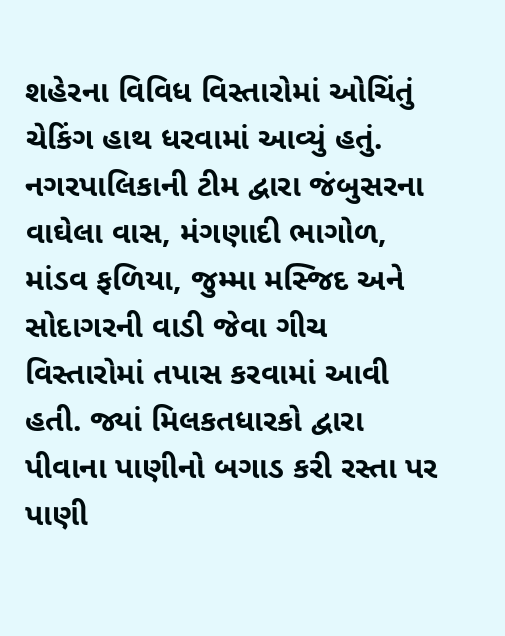શહેરના વિવિધ વિસ્તારોમાં ઓચિંતું ચેકિંગ હાથ ધરવામાં આવ્યું હતું.
નગરપાલિકાની ટીમ દ્વારા જંબુસરના વાઘેલા વાસ, મંગણાદી ભાગોળ, માંડવ ફળિયા, જુમ્મા મસ્જિદ અને સોદાગરની વાડી જેવા ગીચ વિસ્તારોમાં તપાસ કરવામાં આવી હતી. જ્યાં મિલકતધારકો દ્વારા પીવાના પાણીનો બગાડ કરી રસ્તા પર પાણી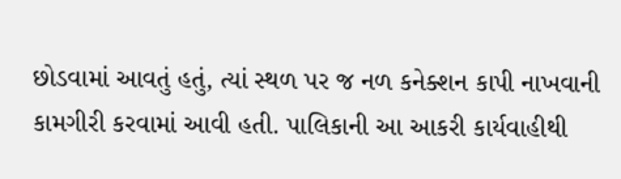છોડવામાં આવતું હતું, ત્યાં સ્થળ પર જ નળ કનેક્શન કાપી નાખવાની કામગીરી કરવામાં આવી હતી. પાલિકાની આ આકરી કાર્યવાહીથી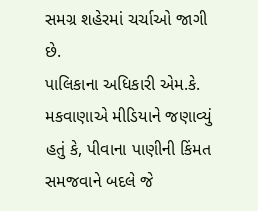સમગ્ર શહેરમાં ચર્ચાઓ જાગી છે.
પાલિકાના અધિકારી એમ.કે. મકવાણાએ મીડિયાને જણાવ્યું હતું કે, પીવાના પાણીની કિંમત સમજવાને બદલે જે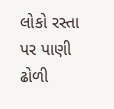લોકો રસ્તા પર પાણી ઢોળી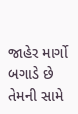જાહેર માર્ગો બગાડે છે તેમની સામે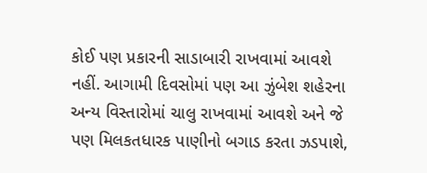કોઈ પણ પ્રકારની સાડાબારી રાખવામાં આવશે નહીં. આગામી દિવસોમાં પણ આ ઝુંબેશ શહેરના અન્ય વિસ્તારોમાં ચાલુ રાખવામાં આવશે અને જે પણ મિલકતધારક પાણીનો બગાડ કરતા ઝડપાશે,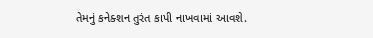તેમનું કનેક્શન તુરંત કાપી નાખવામાં આવશે.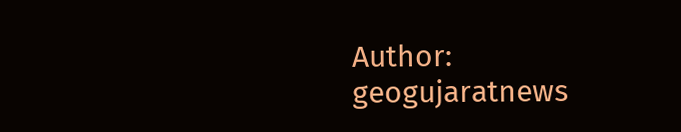Author: geogujaratnews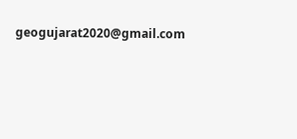geogujarat2020@gmail.com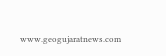www.geogujaratnews.com